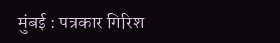मुंबई : पत्रकार गिरिश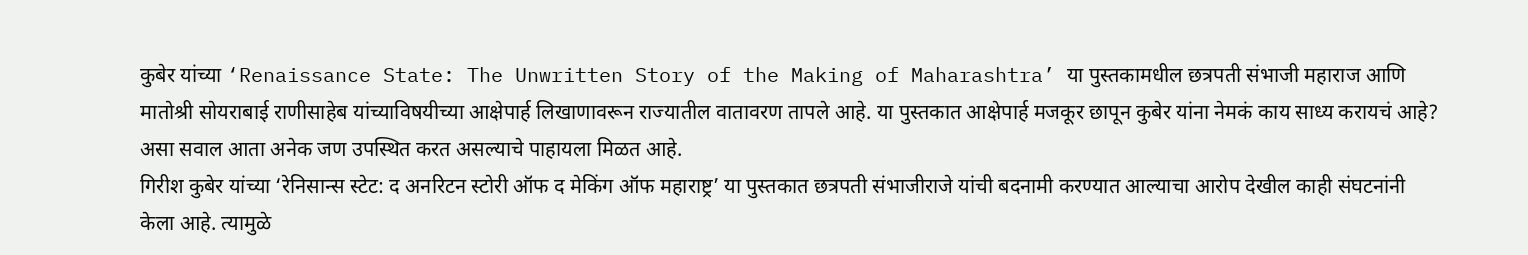कुबेर यांच्या ‘Renaissance State: The Unwritten Story of the Making of Maharashtra’ या पुस्तकामधील छत्रपती संभाजी महाराज आणि मातोश्री सोयराबाई राणीसाहेब यांच्याविषयीच्या आक्षेपार्ह लिखाणावरून राज्यातील वातावरण तापले आहे. या पुस्तकात आक्षेपार्ह मजकूर छापून कुबेर यांना नेमकं काय साध्य करायचं आहे? असा सवाल आता अनेक जण उपस्थित करत असल्याचे पाहायला मिळत आहे.
गिरीश कुबेर यांच्या ‘रेनिसान्स स्टेट: द अनरिटन स्टोरी ऑफ द मेकिंग ऑफ महाराष्ट्र’ या पुस्तकात छत्रपती संभाजीराजे यांची बदनामी करण्यात आल्याचा आरोप देखील काही संघटनांनी केला आहे. त्यामुळे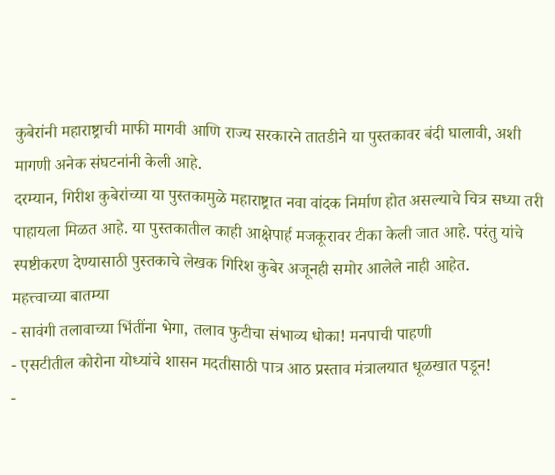कुबेरांनी महाराष्ट्राची माफी मागवी आणि राज्य सरकारने तातडीने या पुस्तकावर बंदी घालावी, अशी मागणी अनेक संघटनांनी केली आहे.
दरम्यान, गिरीश कुबेरांच्या या पुस्तकामुळे महाराष्ट्रात नवा वांदक निर्माण होत असल्याचे चित्र सध्या तरी पाहायला मिळत आहे. या पुस्तकातील काही आक्षेपार्ह मजकूरावर टीका केली जात आहे. परंतु यांचे स्पष्टीकरण देण्यासाठी पुस्तकाचे लेखक गिरिश कुबेर अजूनही समोर आलेले नाही आहेत.
महत्त्वाच्या बातम्या
- सावंगी तलावाच्या भिंतींना भेगा, तलाव फुटीचा संभाव्य धोका! मनपाची पाहणी
- एसटीतील कोरोना योध्यांचे शासन मदतीसाठी पात्र आठ प्रस्ताव मंत्रालयात धूळखात पडून!
-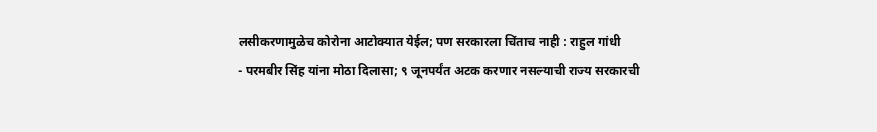लसीकरणामुळेच कोरोना आटोक्यात येईल; पण सरकारला चिंताच नाही : राहुल गांधी
- परमबीर सिंह यांना मोठा दिलासा; ९ जूनपर्यंत अटक करणार नसल्याची राज्य सरकारची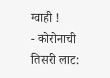ग्वाही !
- कोरोनाची तिसरी लाट: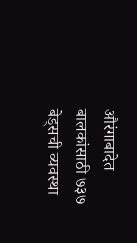औरंगाबादेत बालकांसाठी ७३७ बेड्सची व्यवस्था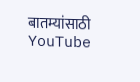बातम्यांसाठी YouTube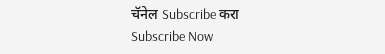चॅनेल Subscribe करा
Subscribe Now